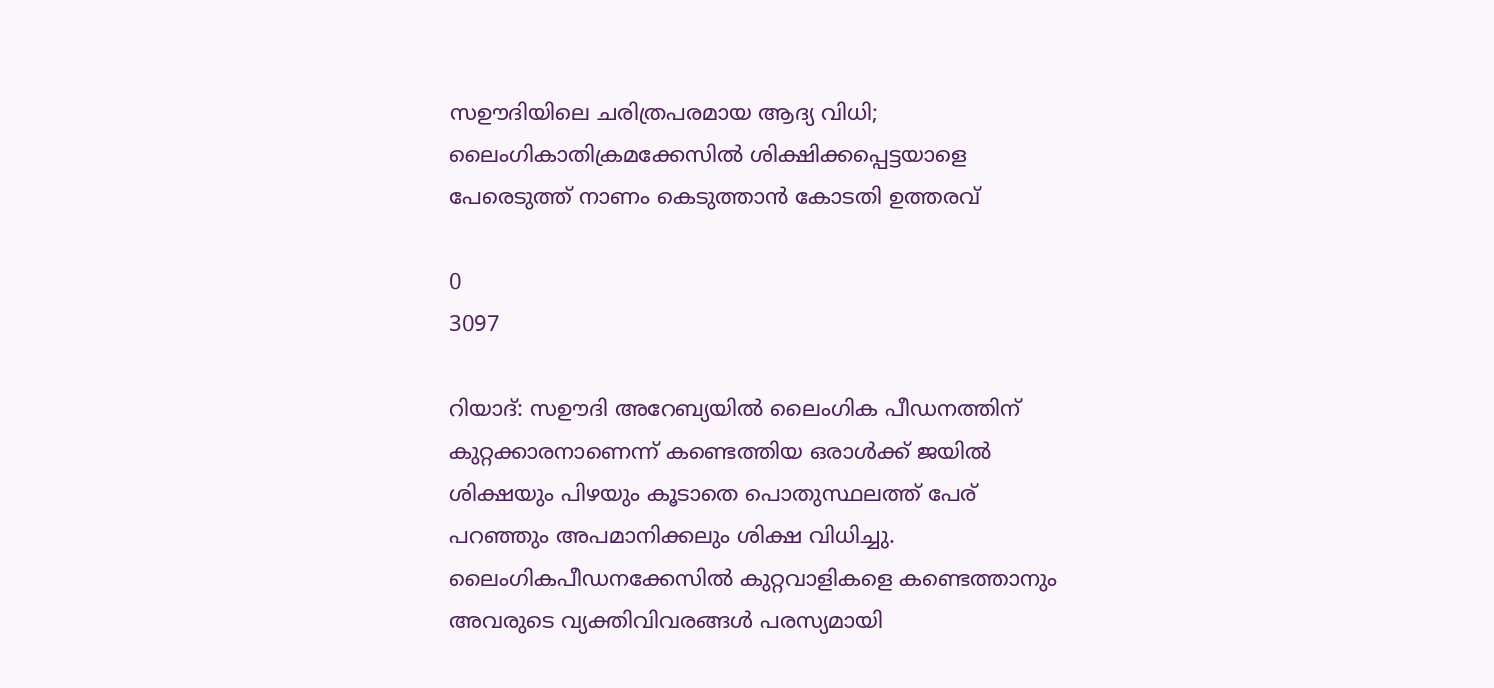സഊദിയിലെ ചരിത്രപരമായ ആദ്യ വിധി; ലൈംഗികാതിക്രമക്കേസിൽ ശിക്ഷിക്കപ്പെട്ടയാളെ പേരെടുത്ത് നാണം കെടുത്താൻ കോടതി ഉത്തരവ്

0
3097

റിയാദ്: സഊദി അറേബ്യയിൽ ലൈംഗിക പീഡനത്തിന് കുറ്റക്കാരനാണെന്ന് കണ്ടെത്തിയ ഒരാൾക്ക് ജയിൽ ശിക്ഷയും പിഴയും കൂടാതെ പൊതുസ്ഥലത്ത് പേര് പറഞ്ഞും അപമാനിക്കലും ശിക്ഷ വിധിച്ചു. ലൈംഗികപീഡനക്കേസിൽ കുറ്റവാളികളെ കണ്ടെത്താനും അവരുടെ വ്യക്തിവിവരങ്ങൾ പരസ്യമായി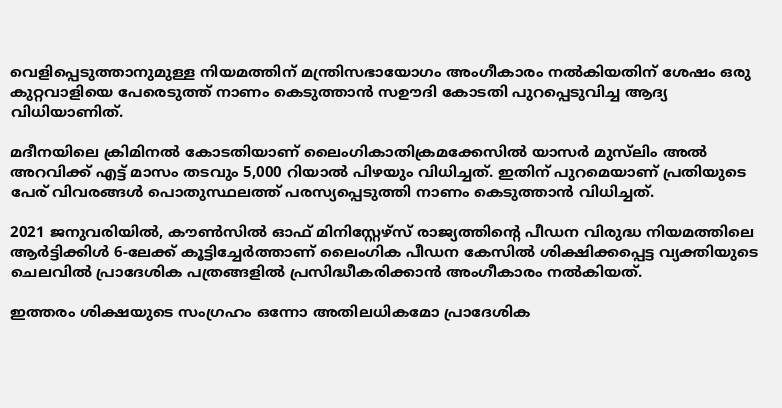വെളിപ്പെടുത്താനുമുള്ള നിയമത്തിന് മന്ത്രിസഭായോഗം അംഗീകാരം നൽകിയതിന് ശേഷം ഒരു കുറ്റവാളിയെ പേരെടുത്ത് നാണം കെടുത്താൻ സഊദി കോടതി പുറപ്പെടുവിച്ച ആദ്യ വിധിയാണിത്.

മദീനയിലെ ക്രിമിനൽ കോടതിയാണ് ലൈംഗികാതിക്രമക്കേസിൽ യാസർ മുസ്‌ലിം അൽ അറവിക്ക് എട്ട് മാസം തടവും 5,000 റിയാൽ പിഴയും വിധിച്ചത്. ഇതിന് പുറമെയാണ് പ്രതിയുടെ പേര് വിവരങ്ങൾ പൊതുസ്ഥലത്ത് പരസ്യപ്പെടുത്തി നാണം കെടുത്താൻ വിധിച്ചത്.

2021 ജനുവരിയിൽ, കൗൺസിൽ ഓഫ് മിനിസ്റ്റേഴ്‌സ് രാജ്യത്തിന്റെ പീഡന വിരുദ്ധ നിയമത്തിലെ ആർട്ടിക്കിൾ 6-ലേക്ക് കൂട്ടിച്ചേർത്താണ് ലൈംഗിക പീഡന കേസിൽ ശിക്ഷിക്കപ്പെട്ട വ്യക്തിയുടെ ചെലവിൽ പ്രാദേശിക പത്രങ്ങളിൽ പ്രസിദ്ധീകരിക്കാൻ അംഗീകാരം നൽകിയത്.

ഇത്തരം ശിക്ഷയുടെ സംഗ്രഹം ഒന്നോ അതിലധികമോ പ്രാദേശിക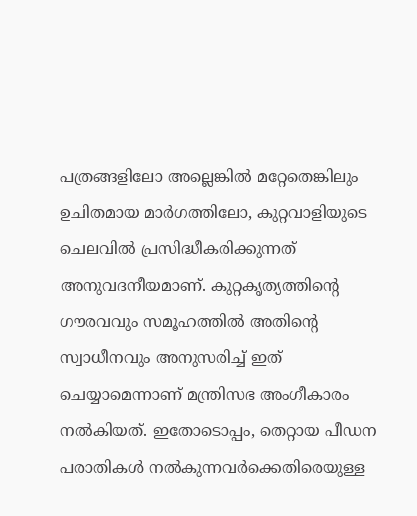പത്രങ്ങളിലോ അല്ലെങ്കിൽ മറ്റേതെങ്കിലും ഉചിതമായ മാർഗത്തിലോ, കുറ്റവാളിയുടെ ചെലവിൽ പ്രസിദ്ധീകരിക്കുന്നത് അനുവദനീയമാണ്. കുറ്റകൃത്യത്തിന്റെ ഗൗരവവും സമൂഹത്തിൽ അതിന്റെ സ്വാധീനവും അനുസരിച്ച് ഇത് ചെയ്യാമെന്നാണ് മന്ത്രിസഭ അംഗീകാരം നൽകിയത്. ഇതോടൊപ്പം, തെറ്റായ പീഡന പരാതികൾ നൽകുന്നവർക്കെതിരെയുള്ള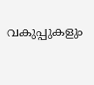വകുപ്പുകളും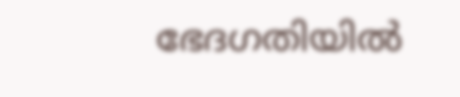ഭേദഗതിയിൽ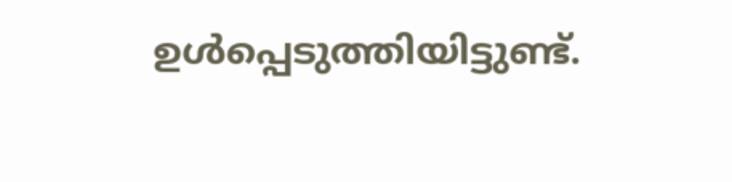ഉൾപ്പെടുത്തിയിട്ടുണ്ട്.